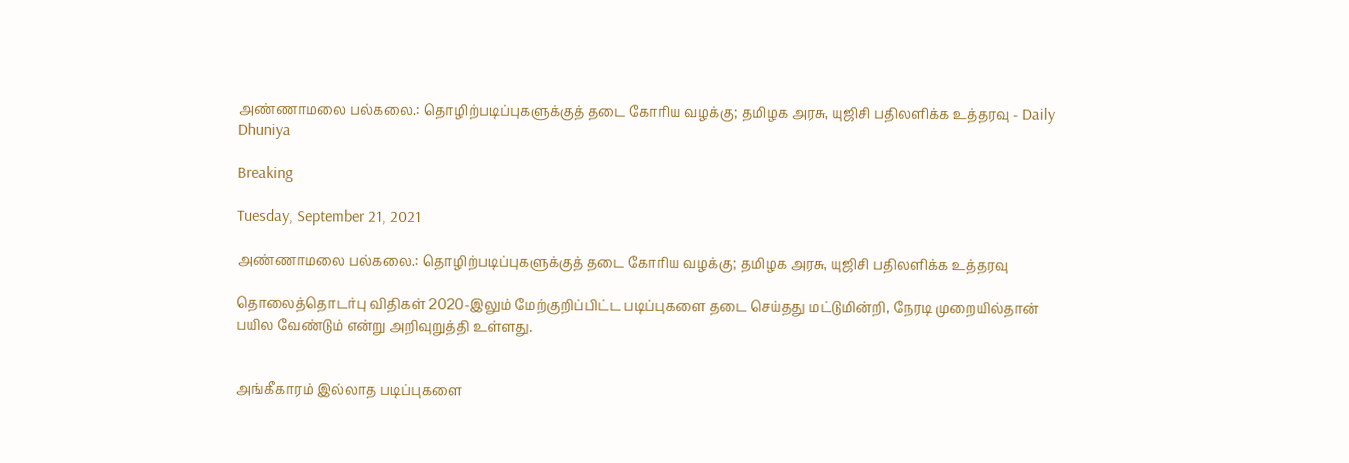அண்ணாமலை பல்கலை.: தொழிற்படிப்புகளுக்குத் தடை கோரிய வழக்கு; தமிழக அரசு, யுஜிசி பதிலளிக்க உத்தரவு - Daily Dhuniya

Breaking

Tuesday, September 21, 2021

அண்ணாமலை பல்கலை.: தொழிற்படிப்புகளுக்குத் தடை கோரிய வழக்கு; தமிழக அரசு, யுஜிசி பதிலளிக்க உத்தரவு

தொலைத்தொடர்பு விதிகள் 2020-இலும் மேற்குறிப்பிட்ட படிப்புகளை தடை செய்தது மட்டுமின்றி, நேரடி முறையில்தான் பயில வேண்டும் என்று அறிவுறுத்தி உள்ளது.


அங்கீகாரம் இல்லாத படிப்புகளை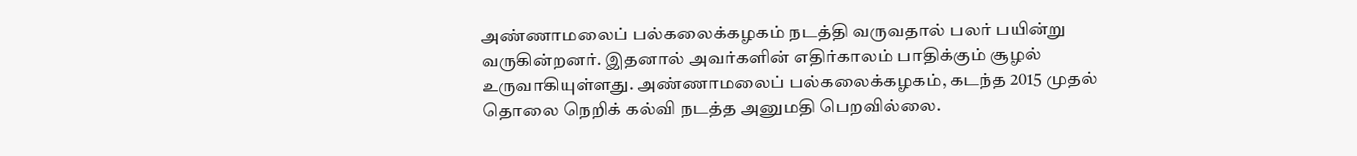அண்ணாமலைப் பல்கலைக்கழகம் நடத்தி வருவதால் பலர் பயின்று வருகின்றனர். இதனால் அவர்களின் எதிர்காலம் பாதிக்கும் சூழல் உருவாகியுள்ளது. அண்ணாமலைப் பல்கலைக்கழகம், கடந்த 2015 முதல் தொலை நெறிக் கல்வி நடத்த அனுமதி பெறவில்லை.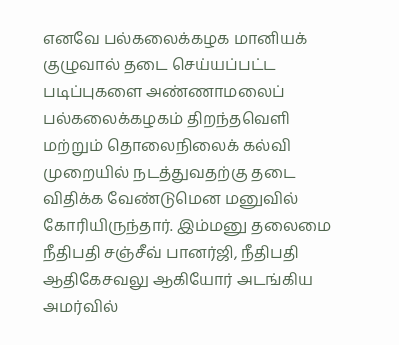எனவே பல்கலைக்கழக மானியக் குழுவால் தடை செய்யப்பட்ட படிப்புகளை அண்ணாமலைப் பல்கலைக்கழகம் திறந்தவெளி மற்றும் தொலைநிலைக் கல்வி முறையில் நடத்துவதற்கு தடை விதிக்க வேண்டுமென மனுவில் கோரியிருந்தார். இம்மனு தலைமை நீதிபதி சஞ்சீவ் பானர்ஜி, நீதிபதி ஆதிகேசவலு ஆகியோர் அடங்கிய அமர்வில்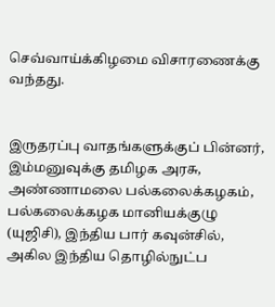செவ்வாய்க்கிழமை விசாரணைக்கு வந்தது.


இருதரப்பு வாதங்களுக்குப் பின்னர், இம்மனுவுக்கு தமிழக அரசு, அண்ணாமலை பல்கலைக்கழகம், பல்கலைக்கழக மானியக்குழு (யுஜிசி), இந்திய பார் கவுன்சில், அகில இந்திய தொழில்நுட்ப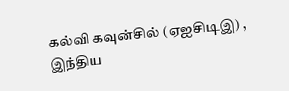கல்வி கவுன்சில் (ஏஐசிடிஇ) , இந்திய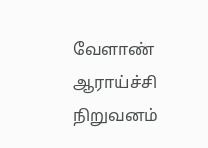வேளாண் ஆராய்ச்சி நிறுவனம்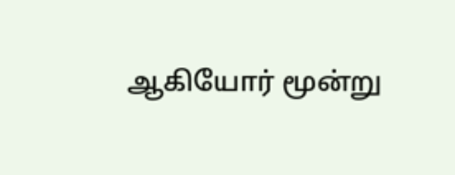ஆகியோர் மூன்று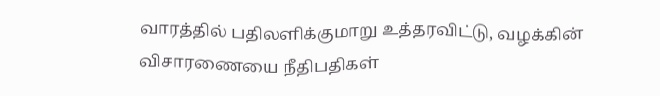வாரத்தில் பதிலளிக்குமாறு உத்தரவிட்டு, வழக்கின் விசாரணையை நீதிபதிகள்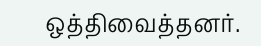ஒத்திவைத்தனர்.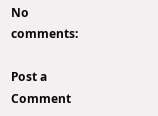No comments:

Post a Comment